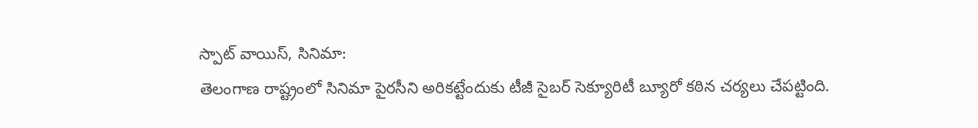స్పాట్ వాయిస్, సినిమా:
తెలంగాణ రాష్ట్రంలో సినిమా పైరసీని అరికట్టేందుకు టీజీ సైబర్ సెక్యూరిటీ బ్యూరో కఠిన చర్యలు చేపట్టింది.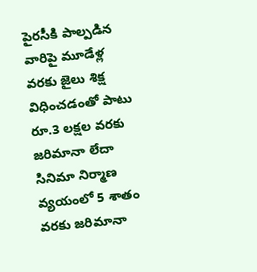పైరసీకి పాల్పడిన వారిపై మూడేళ్ల వరకు జైలు శిక్ష విధించడంతో పాటు రూ.3 లక్షల వరకు జరిమానా లేదా సినిమా నిర్మాణ వ్యయంలో 5 శాతం వరకు జరిమానా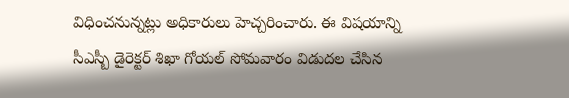విధించనున్నట్లు అధికారులు హెచ్చరించారు. ఈ విషయాన్ని సీఎస్బీ డైరెక్టర్ శిఖా గోయల్ సోమవారం విడుదల చేసిన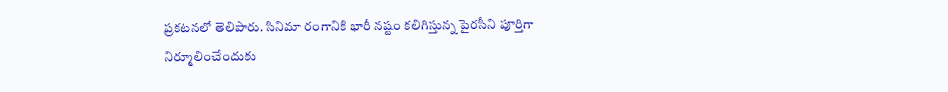ప్రకటనలో తెలిపారు. సినిమా రంగానికి భారీ నష్టం కలిగిస్తున్న పైరసీని పూర్తిగా నిర్మూలించేందుకు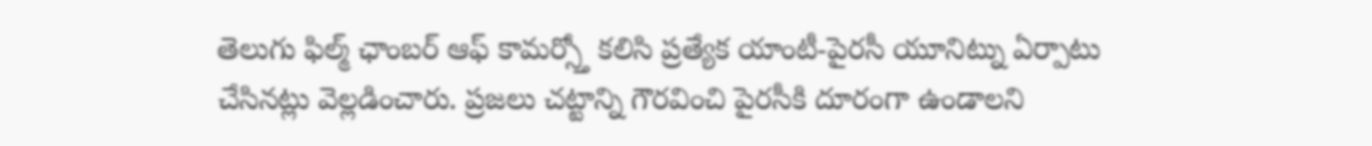తెలుగు ఫిల్మ్ ఛాంబర్ ఆఫ్ కామర్స్తో కలిసి ప్రత్యేక యాంటీ-పైరసీ యూనిట్ను ఏర్పాటు చేసినట్లు వెల్లడించారు. ప్రజలు చట్టాన్ని గౌరవించి పైరసీకి దూరంగా ఉండాలని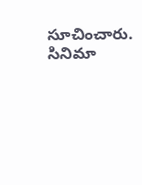సూచించారు.
సినిమా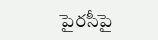పైరసీపై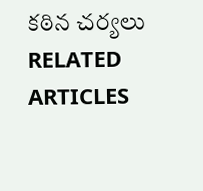కఠిన చర్యలు
RELATED ARTICLES